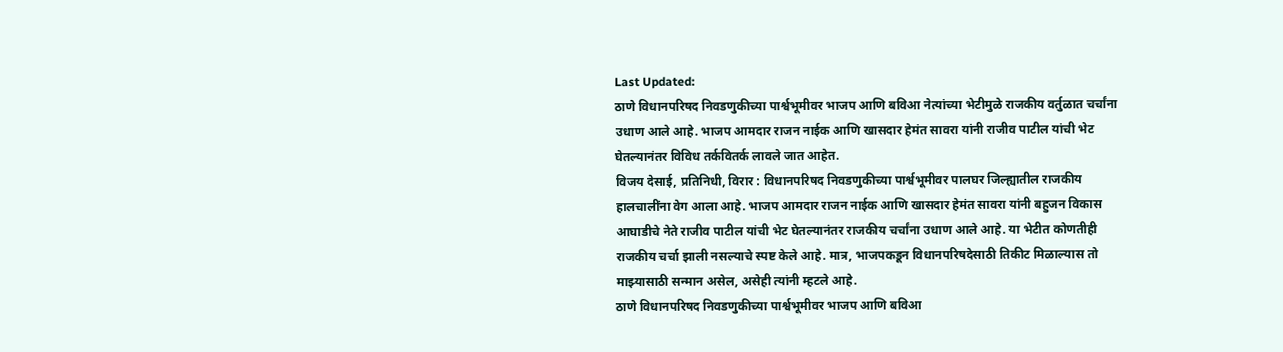Last Updated:
ठाणे विधानपरिषद निवडणुकीच्या पार्श्वभूमीवर भाजप आणि बविआ नेत्यांच्या भेटीमुळे राजकीय वर्तुळात चर्चांना उधाण आले आहे. भाजप आमदार राजन नाईक आणि खासदार हेमंत सावरा यांनी राजीव पाटील यांची भेट घेतल्यानंतर विविध तर्कवितर्क लावले जात आहेत.
विजय देसाई, प्रतिनिधी, विरार : विधानपरिषद निवडणुकीच्या पार्श्वभूमीवर पालघर जिल्ह्यातील राजकीय हालचालींना वेग आला आहे. भाजप आमदार राजन नाईक आणि खासदार हेमंत सावरा यांनी बहुजन विकास आघाडीचे नेते राजीव पाटील यांची भेट घेतल्यानंतर राजकीय चर्चांना उधाण आले आहे. या भेटीत कोणतीही राजकीय चर्चा झाली नसल्याचे स्पष्ट केले आहे. मात्र, भाजपकडून विधानपरिषदेसाठी तिकीट मिळाल्यास तो माझ्यासाठी सन्मान असेल, असेही त्यांनी म्हटले आहे.
ठाणे विधानपरिषद निवडणुकीच्या पार्श्वभूमीवर भाजप आणि बविआ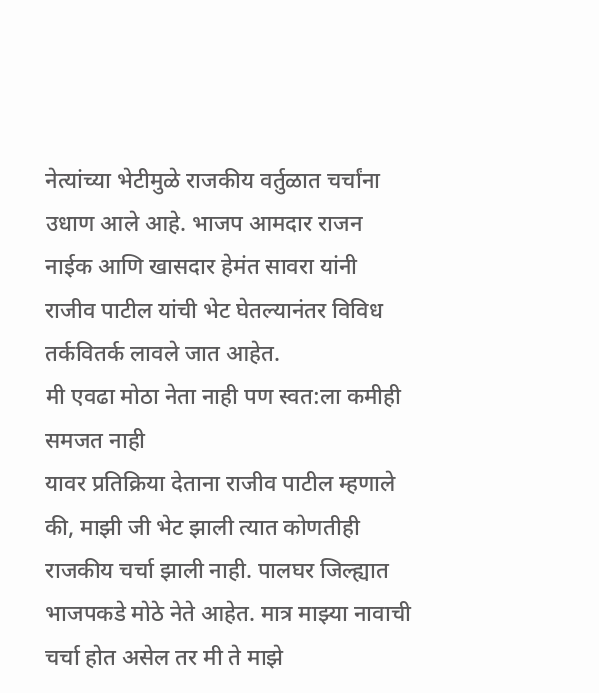नेत्यांच्या भेटीमुळे राजकीय वर्तुळात चर्चांना उधाण आले आहे. भाजप आमदार राजन नाईक आणि खासदार हेमंत सावरा यांनी राजीव पाटील यांची भेट घेतल्यानंतर विविध तर्कवितर्क लावले जात आहेत.
मी एवढा मोठा नेता नाही पण स्वत:ला कमीही समजत नाही
यावर प्रतिक्रिया देताना राजीव पाटील म्हणाले की, माझी जी भेट झाली त्यात कोणतीही राजकीय चर्चा झाली नाही. पालघर जिल्ह्यात भाजपकडे मोठे नेते आहेत. मात्र माझ्या नावाची चर्चा होत असेल तर मी ते माझे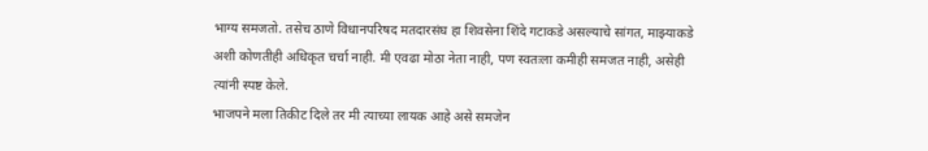भाग्य समजतो. तसेच ठाणे विधानपरिषद मतदारसंघ हा शिवसेना शिंदे गटाकडे असल्याचे सांगत, माझ्याकडे अशी कोणतीही अधिकृत चर्चा नाही. मी एवढा मोठा नेता नाही, पण स्वतःला कमीही समजत नाही, असेही त्यांनी स्पष्ट केले.
भाजपने मला तिकीट दिले तर मी त्याच्या लायक आहे असे समजेन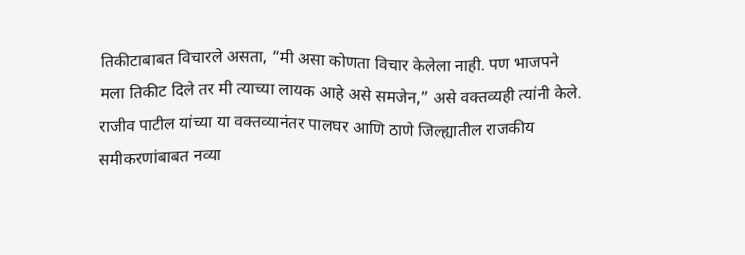तिकीटाबाबत विचारले असता, “मी असा कोणता विचार केलेला नाही. पण भाजपने मला तिकीट दिले तर मी त्याच्या लायक आहे असे समजेन,” असे वक्तव्यही त्यांनी केले.
राजीव पाटील यांच्या या वक्तव्यानंतर पालघर आणि ठाणे जिल्ह्यातील राजकीय समीकरणांबाबत नव्या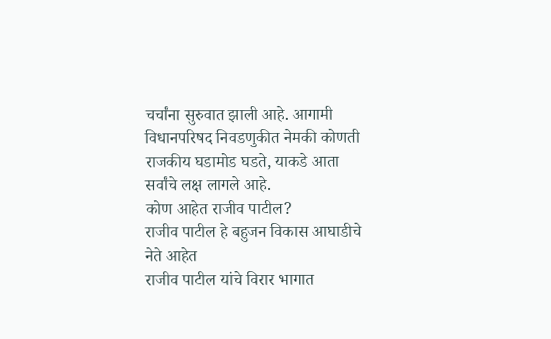चर्चांना सुरुवात झाली आहे. आगामी विधानपरिषद निवडणुकीत नेमकी कोणती राजकीय घडामोड घडते, याकडे आता सर्वांचे लक्ष लागले आहे.
कोण आहेत राजीव पाटील?
राजीव पाटील हे बहुजन विकास आघाडीचे नेते आहेत
राजीव पाटील यांचे विरार भागात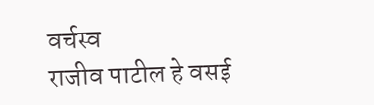वर्चस्व
राजीव पाटील हे वसई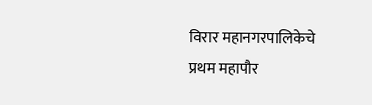विरार महानगरपालिकेचे प्रथम महापौर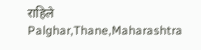राहिले
Palghar,Thane,Maharashtra